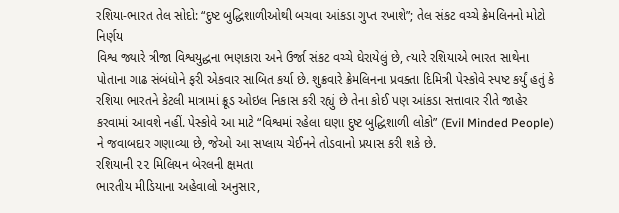રશિયા-ભારત તેલ સોદો: “દુષ્ટ બુદ્ધિશાળીઓથી બચવા આંકડા ગુપ્ત રખાશે”; તેલ સંકટ વચ્ચે ક્રેમલિનનો મોટો નિર્ણય
વિશ્વ જ્યારે ત્રીજા વિશ્વયુદ્ધના ભણકારા અને ઉર્જા સંકટ વચ્ચે ઘેરાયેલું છે, ત્યારે રશિયાએ ભારત સાથેના પોતાના ગાઢ સંબંધોને ફરી એકવાર સાબિત કર્યા છે. શુક્રવારે ક્રેમલિનના પ્રવક્તા દિમિત્રી પેસ્કોવે સ્પષ્ટ કર્યું હતું કે રશિયા ભારતને કેટલી માત્રામાં ક્રૂડ ઓઇલ નિકાસ કરી રહ્યું છે તેના કોઈ પણ આંકડા સત્તાવાર રીતે જાહેર કરવામાં આવશે નહીં. પેસ્કોવે આ માટે “વિશ્વમાં રહેલા ઘણા દુષ્ટ બુદ્ધિશાળી લોકો” (Evil Minded People) ને જવાબદાર ગણાવ્યા છે, જેઓ આ સપ્લાય ચેઈનને તોડવાનો પ્રયાસ કરી શકે છે.
રશિયાની ૨૨ મિલિયન બેરલની ક્ષમતા
ભારતીય મીડિયાના અહેવાલો અનુસાર,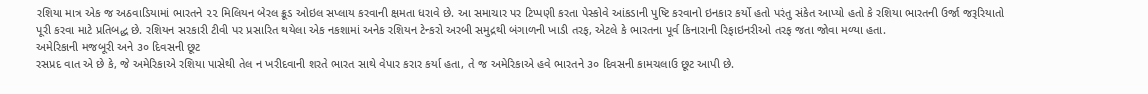રશિયા માત્ર એક જ અઠવાડિયામાં ભારતને ૨૨ મિલિયન બેરલ ક્રૂડ ઓઇલ સપ્લાય કરવાની ક્ષમતા ધરાવે છે. આ સમાચાર પર ટિપ્પણી કરતા પેસ્કોવે આંકડાની પુષ્ટિ કરવાનો ઇનકાર કર્યો હતો પરંતુ સંકેત આપ્યો હતો કે રશિયા ભારતની ઉર્જા જરૂરિયાતો પૂરી કરવા માટે પ્રતિબદ્ધ છે. રશિયન સરકારી ટીવી પર પ્રસારિત થયેલા એક નકશામાં અનેક રશિયન ટેન્કરો અરબી સમુદ્રથી બંગાળની ખાડી તરફ, એટલે કે ભારતના પૂર્વ કિનારાની રિફાઇનરીઓ તરફ જતા જોવા મળ્યા હતા.
અમેરિકાની મજબૂરી અને ૩૦ દિવસની છૂટ
રસપ્રદ વાત એ છે કે, જે અમેરિકાએ રશિયા પાસેથી તેલ ન ખરીદવાની શરતે ભારત સાથે વેપાર કરાર કર્યા હતા, તે જ અમેરિકાએ હવે ભારતને ૩૦ દિવસની કામચલાઉ છૂટ આપી છે.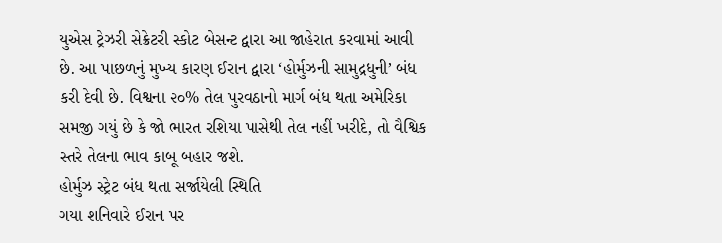યુએસ ટ્રેઝરી સેક્રેટરી સ્કોટ બેસન્ટ દ્વારા આ જાહેરાત કરવામાં આવી છે. આ પાછળનું મુખ્ય કારણ ઈરાન દ્વારા ‘હોર્મુઝની સામુદ્રધુની’ બંધ કરી દેવી છે. વિશ્વના ૨૦% તેલ પુરવઠાનો માર્ગ બંધ થતા અમેરિકા સમજી ગયું છે કે જો ભારત રશિયા પાસેથી તેલ નહીં ખરીદે, તો વૈશ્વિક સ્તરે તેલના ભાવ કાબૂ બહાર જશે.
હોર્મુઝ સ્ટ્રેટ બંધ થતા સર્જાયેલી સ્થિતિ
ગયા શનિવારે ઈરાન પર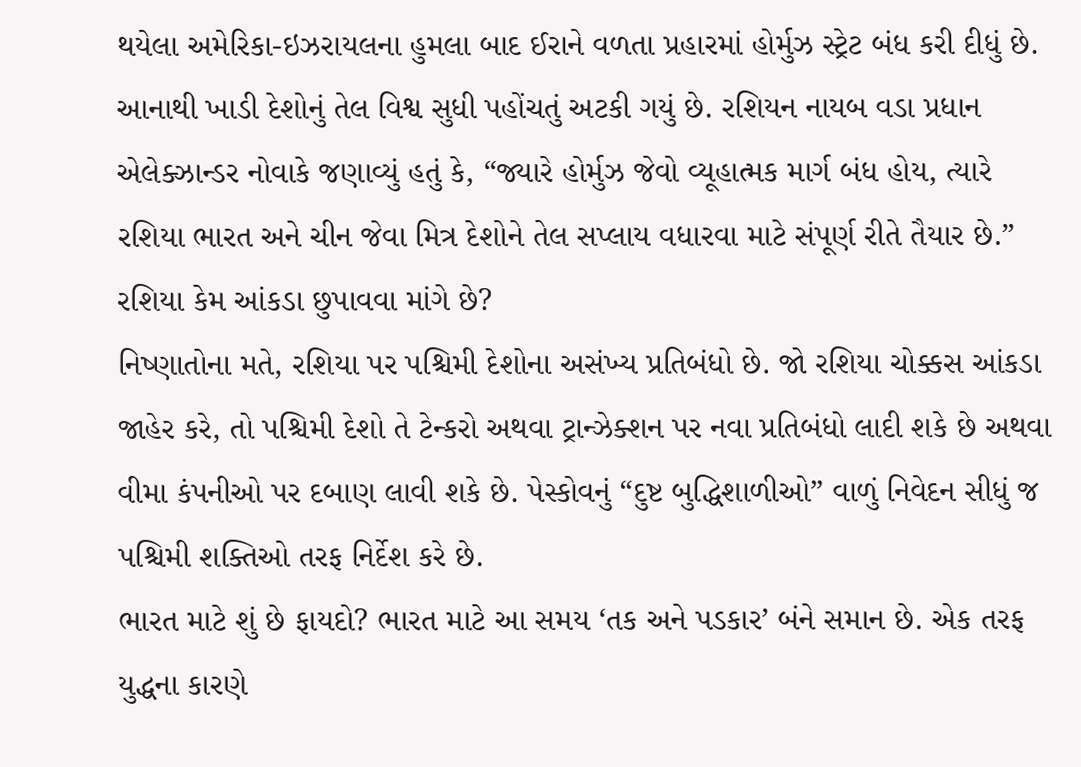થયેલા અમેરિકા-ઇઝરાયલના હુમલા બાદ ઈરાને વળતા પ્રહારમાં હોર્મુઝ સ્ટ્રેટ બંધ કરી દીધું છે. આનાથી ખાડી દેશોનું તેલ વિશ્વ સુધી પહોંચતું અટકી ગયું છે. રશિયન નાયબ વડા પ્રધાન એલેક્ઝાન્ડર નોવાકે જણાવ્યું હતું કે, “જ્યારે હોર્મુઝ જેવો વ્યૂહાત્મક માર્ગ બંધ હોય, ત્યારે રશિયા ભારત અને ચીન જેવા મિત્ર દેશોને તેલ સપ્લાય વધારવા માટે સંપૂર્ણ રીતે તૈયાર છે.”
રશિયા કેમ આંકડા છુપાવવા માંગે છે?
નિષ્ણાતોના મતે, રશિયા પર પશ્ચિમી દેશોના અસંખ્ય પ્રતિબંધો છે. જો રશિયા ચોક્કસ આંકડા જાહેર કરે, તો પશ્ચિમી દેશો તે ટેન્કરો અથવા ટ્રાન્ઝેક્શન પર નવા પ્રતિબંધો લાદી શકે છે અથવા વીમા કંપનીઓ પર દબાણ લાવી શકે છે. પેસ્કોવનું “દુષ્ટ બુદ્ધિશાળીઓ” વાળું નિવેદન સીધું જ પશ્ચિમી શક્તિઓ તરફ નિર્દેશ કરે છે.
ભારત માટે શું છે ફાયદો? ભારત માટે આ સમય ‘તક અને પડકાર’ બંને સમાન છે. એક તરફ યુદ્ધના કારણે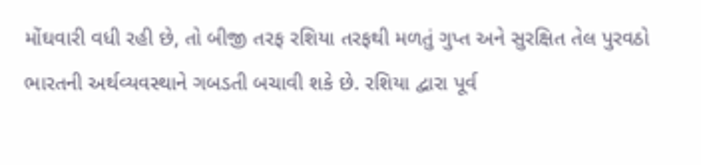મોંઘવારી વધી રહી છે, તો બીજી તરફ રશિયા તરફથી મળતું ગુપ્ત અને સુરક્ષિત તેલ પુરવઠો ભારતની અર્થવ્યવસ્થાને ગબડતી બચાવી શકે છે. રશિયા દ્વારા પૂર્વ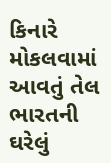કિનારે મોકલવામાં આવતું તેલ ભારતની ઘરેલું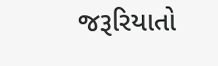જરૂરિયાતો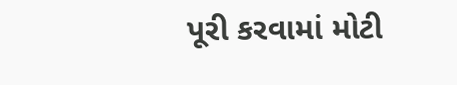પૂરી કરવામાં મોટી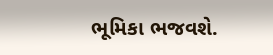ભૂમિકા ભજવશે.